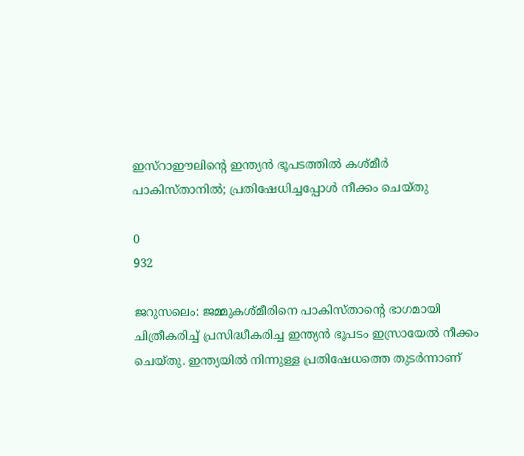ഇസ്റാഈലിന്‍റെ ഇന്ത്യന്‍ ഭൂപടത്തില്‍ കശ്മീര്‍ പാകിസ്താനില്‍; പ്രതിഷേധിച്ചപ്പോള്‍ നീക്കം ചെയ്തു

0
932

ജറുസലെം: ജമ്മുകശ്മീരിനെ പാകിസ്താന്‍റെ ഭാഗമായി ചിത്രീകരിച്ച് പ്രസിദ്ധീകരിച്ച ഇന്ത്യന്‍ ഭൂപടം ഇസ്രായേല്‍ നീക്കം ചെയ്തു. ഇന്ത്യയില്‍ നിന്നുള്ള പ്രതിഷേധത്തെ തുടര്‍ന്നാണ്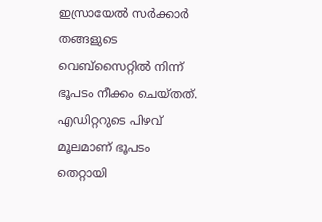ഇസ്രായേല്‍ സര്‍ക്കാര്‍ തങ്ങളുടെ വെബ്സൈറ്റില്‍ നിന്ന് ഭൂപടം നീക്കം ചെയ്തത്. എഡിറ്ററുടെ പിഴവ് മൂലമാണ് ഭൂപടം തെറ്റായി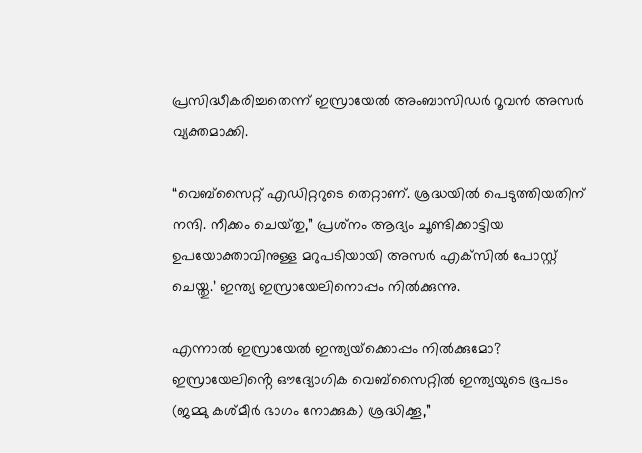പ്രസിദ്ധീകരിച്ചതെന്ന് ഇസ്രായേല്‍ അംബാസിഡര്‍ റൂവൻ അസര്‍ വ്യക്തമാക്കി.

“വെബ്സൈറ്റ് എഡിറ്ററുടെ തെറ്റാണ്. ശ്രദ്ധയില്‍ പെടുത്തിയതിന് നന്ദി. നീക്കം ചെയ്‌തു,” പ്രശ്‌നം ആദ്യം ചൂണ്ടിക്കാട്ടിയ ഉപയോക്താവിനുള്ള മറുപടിയായി അസർ എക്‌സിൽ പോസ്റ്റ് ചെയ്തു.’ ഇന്ത്യ ഇസ്രായേലിനൊപ്പം നിൽക്കുന്നു.

എന്നാൽ ഇസ്രായേൽ ഇന്ത്യയ്‌ക്കൊപ്പം നിൽക്കുമോ? ഇസ്രായേലിൻ്റെ ഔദ്യോഗിക വെബ്‌സൈറ്റില്‍ ഇന്ത്യയുടെ ഭൂപടം (ജമ്മു കശ്മീര്‍ ഭാഗം നോക്കുക) ശ്രദ്ധിക്കൂ,”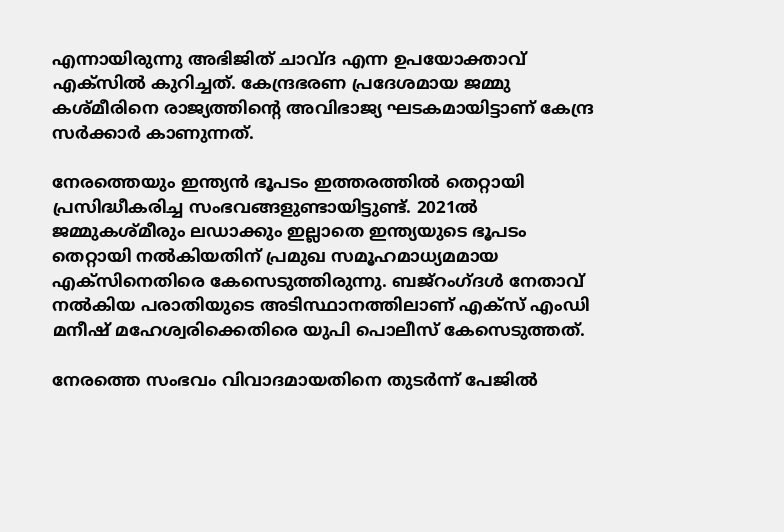എന്നായിരുന്നു അഭിജിത് ചാവ്ദ എന്ന ഉപയോക്താവ് എക്സില്‍ കുറിച്ചത്. കേന്ദ്രഭരണ പ്രദേശമായ ജമ്മു കശ്മീരിനെ രാജ്യത്തിന്‍റെ അവിഭാജ്യ ഘടകമായിട്ടാണ് കേന്ദ്ര സര്‍ക്കാര്‍ കാണുന്നത്.

നേരത്തെയും ഇന്ത്യന്‍ ഭൂപടം ഇത്തരത്തില്‍ തെറ്റായി പ്രസിദ്ധീകരിച്ച സംഭവങ്ങളുണ്ടായിട്ടുണ്ട്. 2021ല്‍ ജമ്മുകശ്മീരും ലഡാക്കും ഇല്ലാതെ ഇന്ത്യയുടെ ഭൂപടം തെറ്റായി നല്‍കിയതിന് പ്രമുഖ സമൂഹമാധ്യമമായ എക്സിനെതിരെ കേസെടുത്തിരുന്നു. ബജ്‍റംഗ്‍ദള്‍ നേതാവ് നല്‍കിയ പരാതിയുടെ അടിസ്ഥാനത്തിലാണ് എക്സ് എംഡി മനീഷ് മഹേശ്വരിക്കെതിരെ യുപി പൊലീസ് കേസെടുത്തത്.

നേരത്തെ സംഭവം വിവാദമായതിനെ തുടര്‍ന്ന് പേജില്‍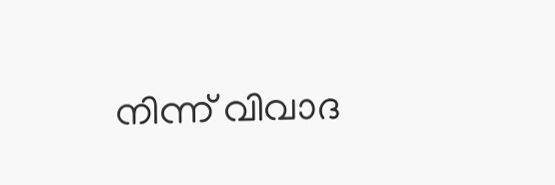നിന്ന് വിവാദ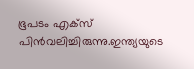ഭൂപടം എക്സ് പിന്‍വലിച്ചിരുന്നു.ഇന്ത്യയുടെ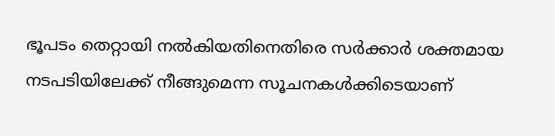ഭൂപടം തെറ്റായി നല്‍കിയതിനെതിരെ സര്‍ക്കാര്‍ ശക്തമായ നടപടിയിലേക്ക് നീങ്ങുമെന്ന സൂചനകള്‍ക്കിടെയാണ്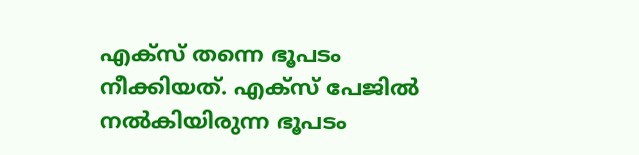എക്സ് തന്നെ ഭൂപടം നീക്കിയത്. എക്സ് പേജില്‍ നല്‍കിയിരുന്ന ഭൂപടം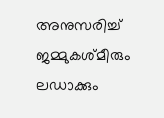അനുസരിച്ച് ജമ്മുകശ്മീരും ലഡാക്കും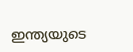ഇന്ത്യയുടെ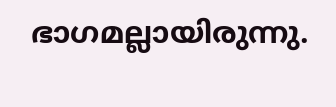ഭാഗമല്ലായിരുന്നു.